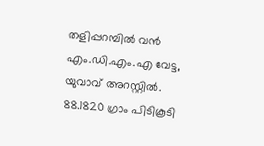തളിപ്പറമ്പില്‍ വന്‍ എം.ഡി.എം.എ വേട്ട, യുവാവ് അറസ്റ്റില്‍. 88.1820 ഗ്രാം പിടികൂടി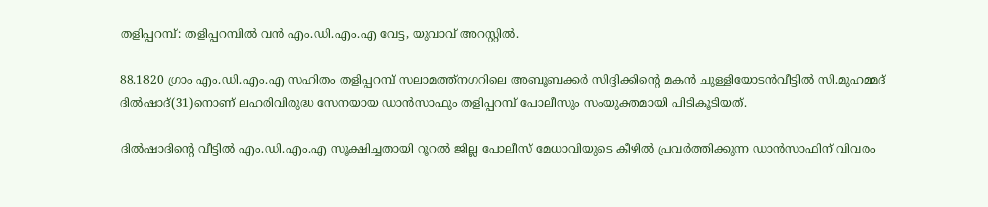തളിപ്പറമ്പ്: തളിപ്പറമ്പില്‍ വന്‍ എം.ഡി.എം.എ വേട്ട, യുവാവ് അറസ്റ്റില്‍.

88.1820 ഗ്രാം എം.ഡി.എം.എ സഹിതം തളിപ്പറമ്പ് സലാമത്ത്‌നഗറിലെ അബൂബക്കര്‍ സിദ്ദിക്കിന്റെ മകന്‍ ചുള്ളിയോടന്‍വീട്ടില്‍ സി.മുഹമ്മദ് ദില്‍ഷാദ്(31)നൊണ് ലഹരിവിരുദ്ധ സേനയായ ഡാന്‍സാഫും തളിപ്പറമ്പ് പോലീസും സംയുക്തമായി പിടികൂടിയത്.

ദില്‍ഷാദിന്റെ വീട്ടില്‍ എം.ഡി.എം.എ സൂക്ഷിച്ചതായി റൂറല്‍ ജില്ല പോലീസ് മേധാവിയുടെ കീഴില്‍ പ്രവര്‍ത്തിക്കുന്ന ഡാന്‍സാഫിന് വിവരം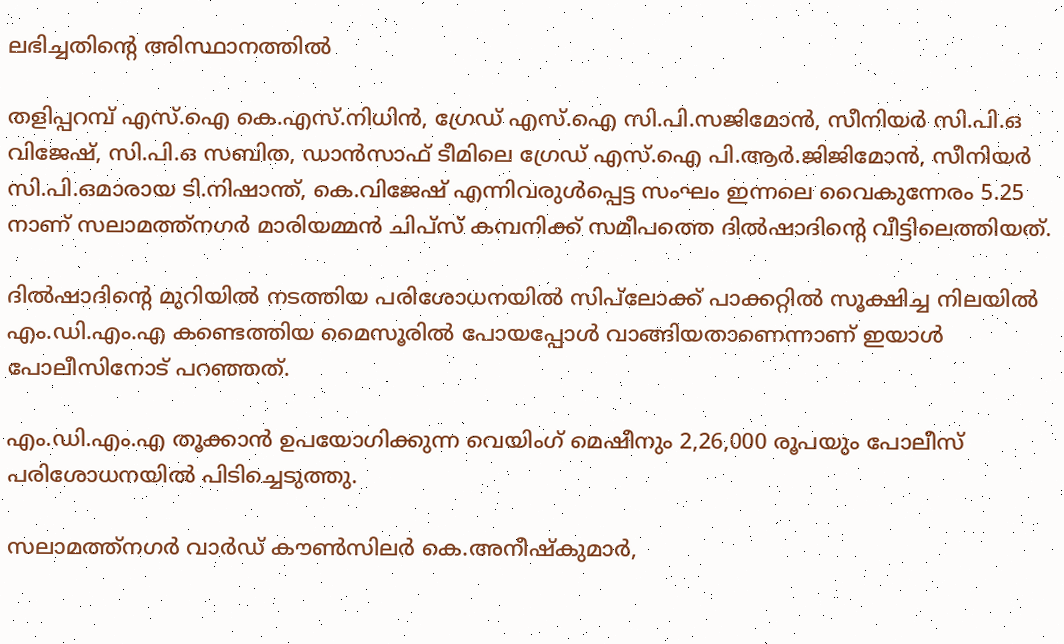ലഭിച്ചതിന്റെ അിസ്ഥാനത്തില്‍

തളിപ്പറമ്പ് എസ്.ഐ കെ.എസ്.നിധിന്‍, ഗ്രേഡ് എസ്.ഐ സി.പി.സജിമോന്‍, സീനിയര്‍ സി.പി.ഒ വിജേഷ്, സി.പി.ഒ സബിത, ഡാന്‍സാഫ് ടീമിലെ ഗ്രേഡ് എസ്.ഐ പി.ആര്‍.ജിജിമോന്‍, സീനിയര്‍ സി.പി.ഒമാരായ ടി.നിഷാന്ത്, കെ.വിജേഷ് എന്നിവരുള്‍പ്പെട്ട സംഘം ഇന്നലെ വൈകുന്നേരം 5.25 നാണ് സലാമത്ത്‌നഗര്‍ മാരിയമ്മന്‍ ചിപ്‌സ് കമ്പനിക്ക് സമീപത്തെ ദില്‍ഷാദിന്റെ വീട്ടിലെത്തിയത്.

ദില്‍ഷാദിന്റെ മുറിയില്‍ നടത്തിയ പരിശോധനയില്‍ സിപ്‌ലോക്ക് പാക്കറ്റില്‍ സൂക്ഷിച്ച നിലയില്‍ എം.ഡി.എം.എ കണ്ടെത്തിയ മൈസൂരില്‍ പോയപ്പോള്‍ വാങ്ങിയതാണെന്നാണ് ഇയാള്‍ പോലീസിനോട് പറഞ്ഞത്.

എം.ഡി.എം.എ തൂക്കാന്‍ ഉപയോഗിക്കുന്ന വെയിംഗ് മെഷീനും 2,26,000 രൂപയും പോലീസ് പരിശോധനയില്‍ പിടിച്ചെടുത്തു.

സലാമത്ത്‌നഗര്‍ വാര്‍ഡ് കൗണ്‍സിലര്‍ കെ.അനീഷ്‌കുമാര്‍,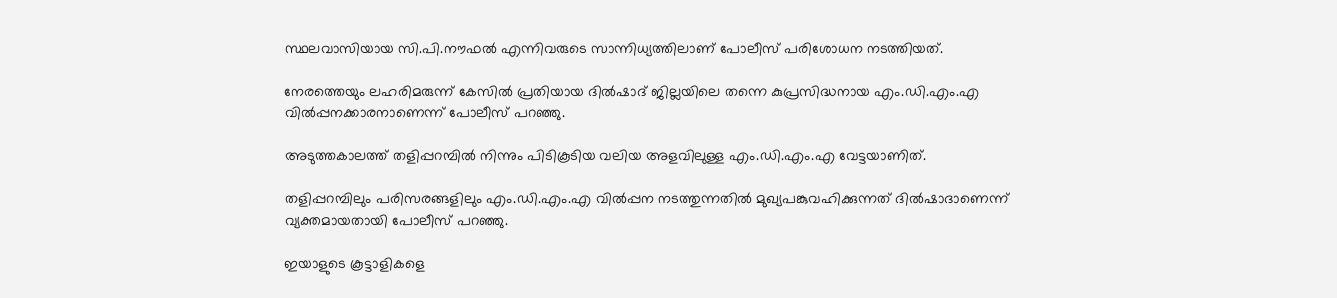സ്ഥലവാസിയായ സി.പി.നൗഫല്‍ എന്നിവരുടെ സാന്നിധ്യത്തിലാണ് പോലീസ് പരിശോധന നടത്തിയത്.

നേരത്തെയും ലഹരിമരുന്ന് കേസില്‍ പ്രതിയായ ദില്‍ഷാദ് ജില്ലയിലെ തന്നെ കുപ്രസിദ്ധനായ എം.ഡി.എം.എ വില്‍പ്പനക്കാരനാണെന്ന് പോലീസ് പറഞ്ഞു.

അടുത്തകാലത്ത് തളിപ്പറമ്പില്‍ നിന്നും പിടികൂടിയ വലിയ അളവിലുള്ള എം.ഡി.എം.എ വേട്ടയാണിത്.

തളിപ്പറമ്പിലും പരിസരങ്ങളിലും എം.ഡി.എം.എ വില്‍പ്പന നടത്തുന്നതില്‍ മുഖ്യപങ്കുവഹിക്കുന്നത് ദില്‍ഷാദാണെന്ന് വ്യക്തമായതായി പോലീസ് പറഞ്ഞു.

ഇയാളുടെ കൂട്ടാളികളെ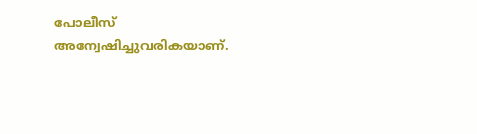പോലീസ് അന്വേഷിച്ചുവരികയാണ്.